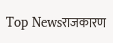Top Newsराजकारण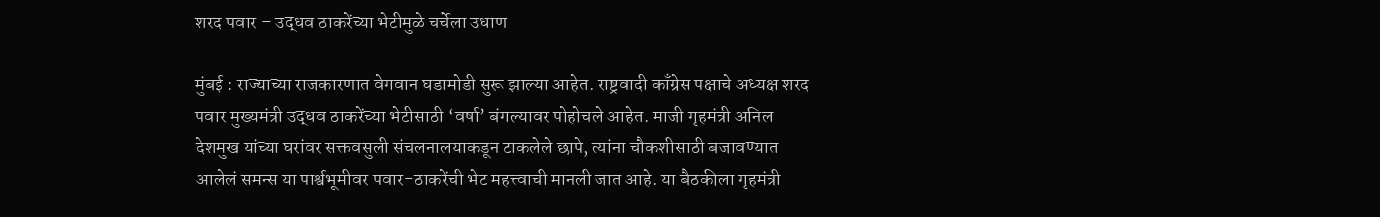शरद पवार – उद्धव ठाकरेंच्या भेटीमुळे चर्चेला उधाण

मुंबई : राज्याच्या राजकारणात वेगवान घडामोडी सुरू झाल्या आहेत. राष्ट्रवादी काँग्रेस पक्षाचे अध्यक्ष शरद पवार मुख्यमंत्री उद्धव ठाकरेंच्या भेटीसाठी ‘वर्षा’ बंगल्यावर पोहोचले आहेत. माजी गृहमंत्री अनिल देशमुख यांच्या घरांवर सक्तवसुली संचलनालयाकडून टाकलेले छापे, त्यांना चौकशीसाठी बजावण्यात आलेलं समन्स या पार्श्वभूमीवर पवार-ठाकरेंची भेट महत्त्वाची मानली जात आहे. या बैठकीला गृहमंत्री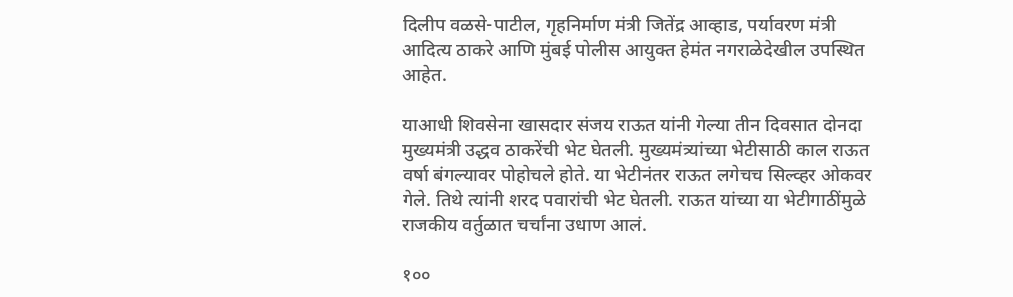दिलीप वळसे-पाटील, गृहनिर्माण मंत्री जितेंद्र आव्हाड, पर्यावरण मंत्री आदित्य ठाकरे आणि मुंबई पोलीस आयुक्त हेमंत नगराळेदेखील उपस्थित आहेत.

याआधी शिवसेना खासदार संजय राऊत यांनी गेल्या तीन दिवसात दोनदा मुख्यमंत्री उद्धव ठाकरेंची भेट घेतली. मुख्यमंत्र्यांच्या भेटीसाठी काल राऊत वर्षा बंगल्यावर पोहोचले होते. या भेटीनंतर राऊत लगेचच सिल्व्हर ओकवर गेले. तिथे त्यांनी शरद पवारांची भेट घेतली. राऊत यांच्या या भेटीगाठींमुळे राजकीय वर्तुळात चर्चांना उधाण आलं.

१००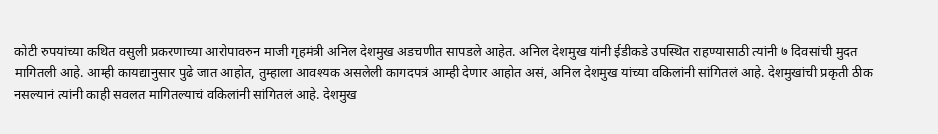कोटी रुपयांच्या कथित वसुली प्रकरणाच्या आरोपावरुन माजी गृहमंत्री अनिल देशमुख अडचणीत सापडले आहेत. अनिल देशमुख यांनी ईडीकडे उपस्थित राहण्यासाठी त्यांनी ७ दिवसांची मुदत मागितली आहे. आम्ही कायद्यानुसार पुढे जात आहोत, तुम्हाला आवश्यक असलेली कागदपत्रं आम्ही देणार आहोत असं, अनिल देशमुख यांच्या वकिलांनी सांगितलं आहे. देशमुखांची प्रकृती ठीक नसल्यानं त्यांनी काही सवलत मागितल्याचं वकिलांनी सांगितलं आहे. देशमुख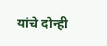यांचे दोन्ही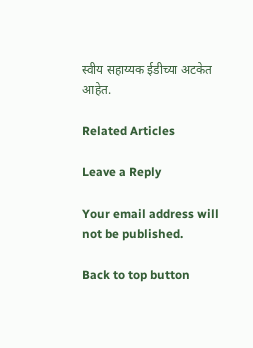स्वीय सहाय्यक ईडीच्या अटकेत आहेत.

Related Articles

Leave a Reply

Your email address will not be published.

Back to top button